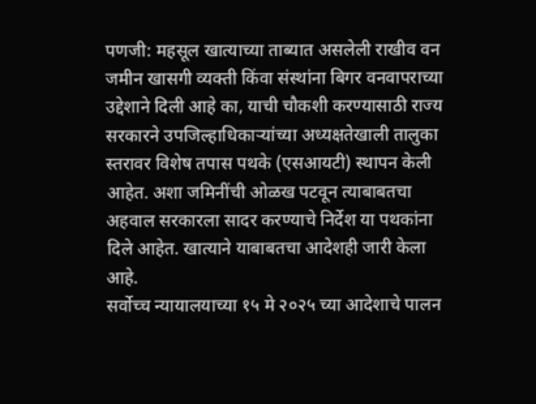पणजी: महसूल खात्याच्या ताब्यात असलेली राखीव वन जमीन खासगी व्यक्ती किंवा संस्थांना बिगर वनवापराच्या उद्देशाने दिली आहे का, याची चौकशी करण्यासाठी राज्य सरकारने उपजिल्हाधिकाऱ्यांच्या अध्यक्षतेखाली तालुका स्तरावर विशेष तपास पथके (एसआयटी) स्थापन केली आहेत. अशा जमिनींची ओळख पटवून त्याबाबतचा अहवाल सरकारला सादर करण्याचे निर्देश या पथकांना दिले आहेत. खात्याने याबाबतचा आदेशही जारी केला आहे.
सर्वोच्च न्यायालयाच्या १५ मे २०२५ च्या आदेशाचे पालन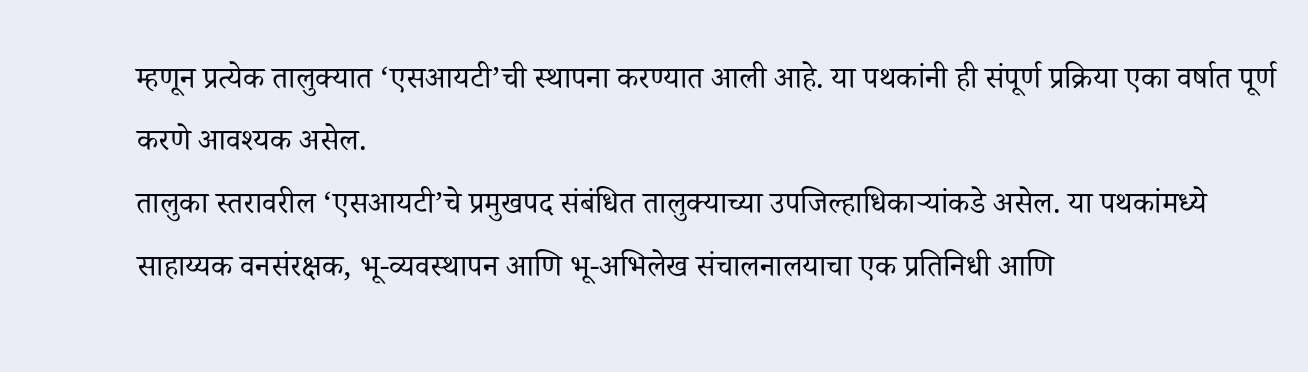म्हणून प्रत्येक तालुक्यात ‘एसआयटी’ची स्थापना करण्यात आली आहे. या पथकांनी ही संपूर्ण प्रक्रिया एका वर्षात पूर्ण करणे आवश्यक असेल.
तालुका स्तरावरील ‘एसआयटी’चे प्रमुखपद संबंधित तालुक्याच्या उपजिल्हाधिकाऱ्यांकडे असेल. या पथकांमध्ये साहाय्यक वनसंरक्षक, भू-व्यवस्थापन आणि भू-अभिलेख संचालनालयाचा एक प्रतिनिधी आणि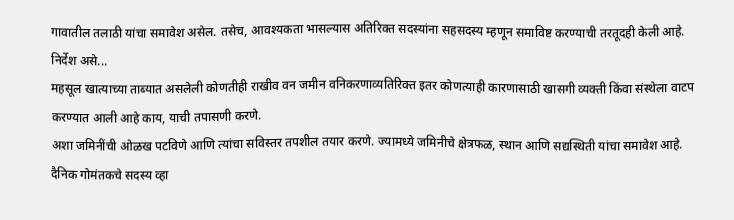गावातील तलाठी यांचा समावेश असेल. तसेच, आवश्यकता भासल्यास अतिरिक्त सदस्यांना सहसदस्य म्हणून समाविष्ट करण्याची तरतूदही केली आहे.
निर्देश असे...
महसूल खात्याच्या ताब्यात असलेली कोणतीही राखीव वन जमीन वनिकरणाव्यतिरिक्त इतर कोणत्याही कारणासाठी खासगी व्यक्ती किंवा संस्थेला वाटप करण्यात आली आहे काय, याची तपासणी करणे.
अशा जमिनींची ओळख पटविणे आणि त्यांचा सविस्तर तपशील तयार करणे. ज्यामध्ये जमिनीचे क्षेत्रफळ, स्थान आणि सद्यस्थिती यांचा समावेश आहे.
दैनिक गोमंतकचे सदस्य व्हा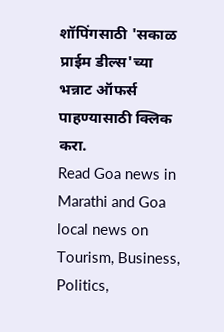शॉपिंगसाठी 'सकाळ प्राईम डील्स'च्या भन्नाट ऑफर्स पाहण्यासाठी क्लिक करा.
Read Goa news in Marathi and Goa local news on Tourism, Business, Politics,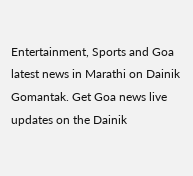Entertainment, Sports and Goa latest news in Marathi on Dainik Gomantak. Get Goa news live updates on the Dainik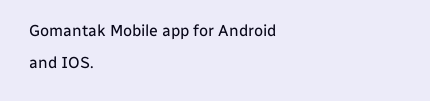Gomantak Mobile app for Android and IOS.